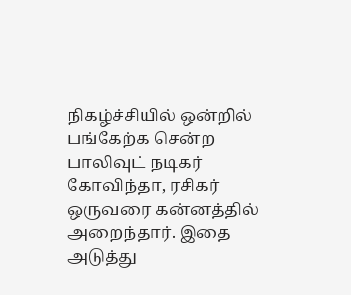நிகழ்ச்சியில் ஒன்றில் பங்கேற்க சென்ற பாலிவுட் நடிகர் கோவிந்தா, ரசிகர் ஒருவரை கன்னத்தில் அறைந்தார். இதை அடுத்து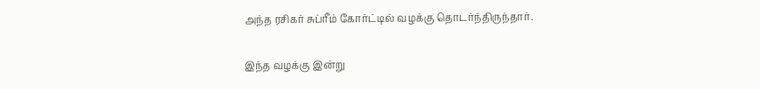அந்த ரசிகர் சுப்ரீம் கோர்ட்டில் வழக்கு தொடர்ந்திருந்தார்.

இந்த வழக்கு இன்று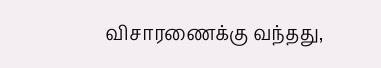விசாரணைக்கு வந்தது,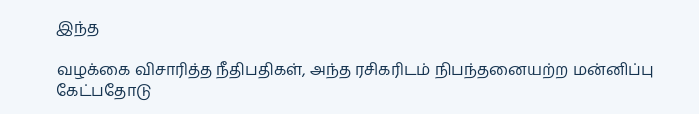இந்த

வழக்கை விசாரித்த நீதிபதிகள், அந்த ரசிகரிடம் நிபந்தனையற்ற மன்னிப்பு கேட்பதோடு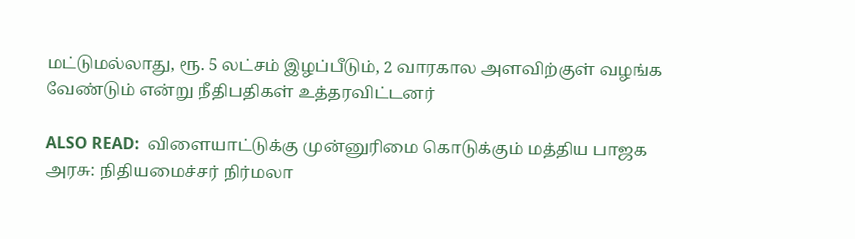மட்டுமல்லாது, ரூ. 5 லட்சம் இழப்பீடும், 2 வாரகால அளவிற்குள் வழங்க வேண்டும் என்று நீதிபதிகள் உத்தரவிட்டனர்

ALSO READ:  விளையாட்டுக்கு முன்னுரிமை கொடுக்கும் மத்திய பாஜக அரசு: நிதியமைச்சர் நிர்மலா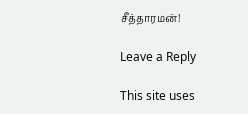சீத்தாரமன்!

Leave a Reply

This site uses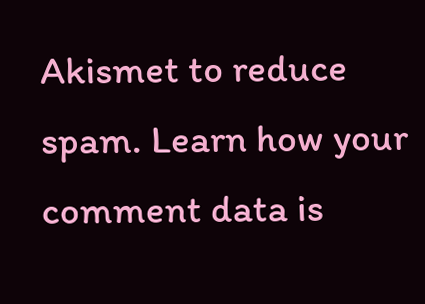Akismet to reduce spam. Learn how your comment data is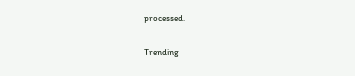processed.

Trending